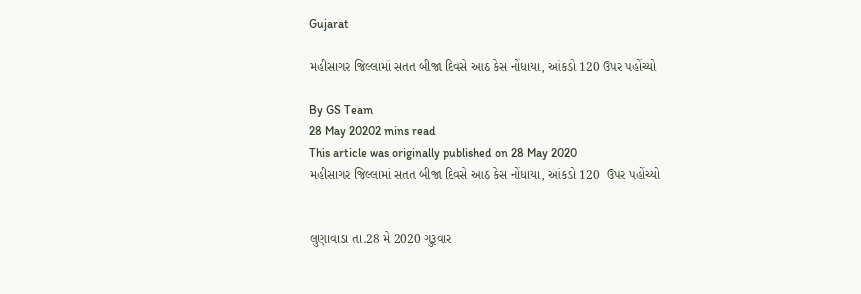Gujarat

મહીસાગર જિલ્લામાં સતત બીજા દિવસે આઠ કેસ નોંધાયા, આંકડો 120 ઉપર પહોંચ્યો

By GS Team
28 May 20202 mins read
This article was originally published on 28 May 2020
મહીસાગર જિલ્લામાં સતત બીજા દિવસે આઠ કેસ નોંધાયા, આંકડો 120  ઉપર પહોંચ્યો


લુણાવાડા તા.28 મે 2020 ગુરૂવાર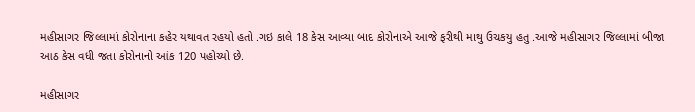મહીસાગર જિલ્લામાં કોરોનાના કહેર યથાવત રહયો હતો .ગઇ કાલે 18 કેસ આવ્યા બાદ કોરોનાએ આજે ફરીથી માથુ ઉચકયુ હતુ .આજે મહીસાગર જિલ્લામાં બીજા આઠ કેસ વધી જતા કોરોનાનો આંક 120 પહોચ્યો છે.

મહીસાગર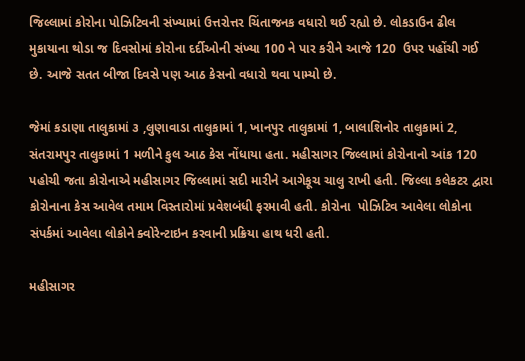જિલ્લામાં કોરોના પોઝિટિવની સંખ્યામાં ઉત્તરોત્તર ચિંતાજનક વધારો થઈ રહ્યો છે. લોકડાઉન ઢીલ મુકાયાના થોડા જ દિવસોમાં કોરોના દર્દીઓની સંખ્યા 100 ને પાર કરીને આજે 120  ઉપર પહોંચી ગઈ છે. આજે સતત બીજા દિવસે પણ આઠ કેસનો વધારો થવા પામ્યો છે.

જેમાં કડાણા તાલુકામાં ૩ ,લુણાવાડા તાલુકામાં 1, ખાનપુર તાલુકામાં 1, બાલાશિનોર તાલુકામાં 2, સંતરામપુર તાલુકામાં 1 મળીને કુલ આઠ કેસ નોંધાયા હતા. મહીસાગર જિલ્લામાં કોરોનાનો આંક 120 પહોચી જતા કોરોનાએ મહીસાગર જિલ્લામાં સદી મારીને આગેકૂચ ચાલુ રાખી હતી. જિલ્લા કલેકટર દ્વારા કોરોનાના કેસ આવેલ તમામ વિસ્તારોમાં પ્રવેશબંધી ફરમાવી હતી. કોરોના  પોઝિટિવ આવેલા લોકોના સંપર્કમાં આવેલા લોકોને ક્વોરેન્ટાઇન કરવાની પ્રક્રિયા હાથ ધરી હતી.

મહીસાગર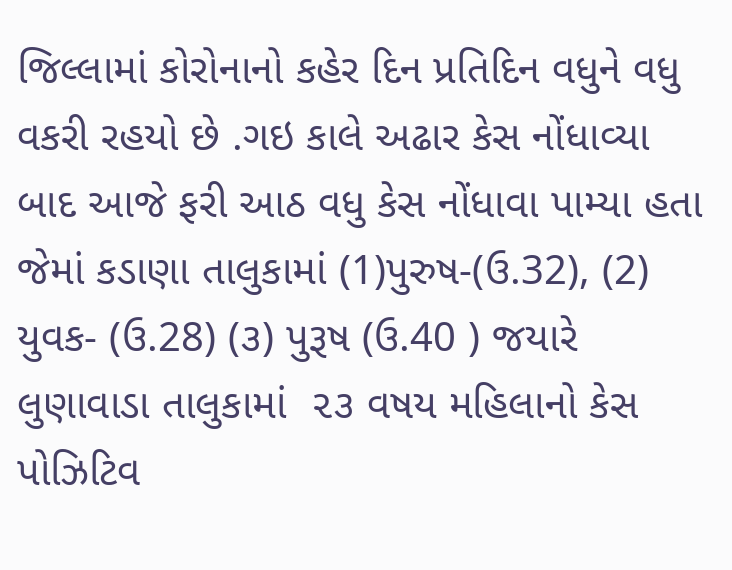જિલ્લામાં કોરોનાનો કહેર દિન પ્રતિદિન વધુને વધુ વકરી રહયો છે .ગઇ કાલે અઢાર કેસ નોંધાવ્યા બાદ આજે ફરી આઠ વધુ કેસ નોંધાવા પામ્યા હતા જેમાં કડાણા તાલુકામાં (1)પુરુષ-(ઉ.32), (2) યુવક- (ઉ.28) (૩) પુરૂષ (ઉ.40 ) જયારે લુણાવાડા તાલુકામાં  ૨૩ વષય મહિલાનો કેસ પોઝિટિવ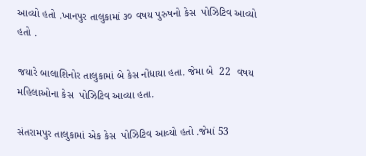આવ્યો હતો .ખાનપુર તાલુકામાં ૩૦ વષય પુરુષનો કેસ  પોઝિટિવ આવ્યો હતો .

જયારે બાલાશિનોર તાલુકામાં બે કેસ નોંધાયા હતા. જેમા બે  22  વષય મહિલાઓના કેસ  પોઝિટિવ આવ્યા હતા.

સંતરામપુર તાલુકામાં એક કેસ  પોઝિટિવ આવ્યો હતો .જેમાં 53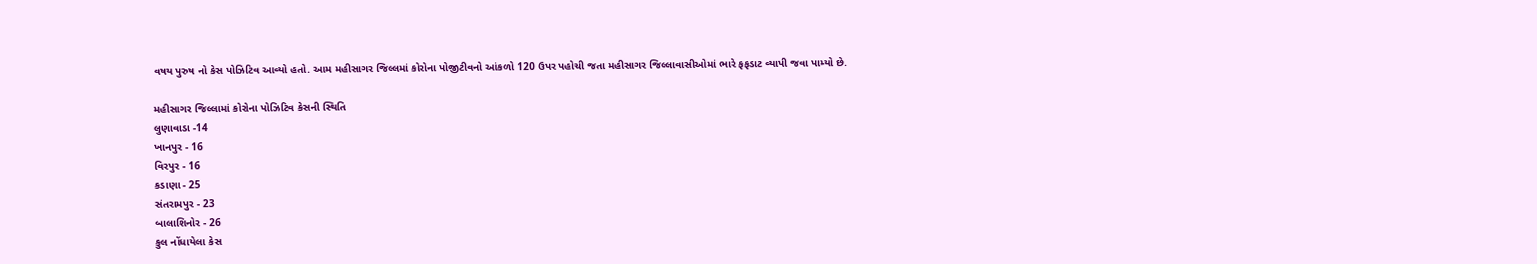વષય પુરુષ નો કેસ પોઝિટિવ આવ્યો હતો. આમ મહીસાગર જિલ્લમાં કોરોના પોજીટીવનો આંકળો 120 ઉપર પહોચી જતા મહીસાગર જિલ્લાવાસીઓમાં ભારે ફફડાટ વ્યાપી જવા પામ્યો છે.

મહીસાગર જિલ્લામાં કોરોના પોઝિટિવ કેસની સ્થિતિ
લુણાવાડા -14
ખાનપુર - 16
વિરપુર - 16
કડાણા - 25
સંતરામપુર - 23
બાલાશિનોર - 26
કુલ નોંધાયેલા કેસ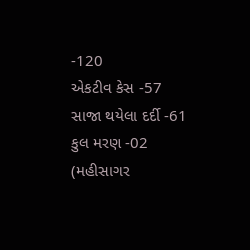-120
એકટીવ કેસ -57
સાજા થયેલા દર્દી -61
કુલ મરણ -02
(મહીસાગર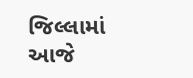જિલ્લામાં આજે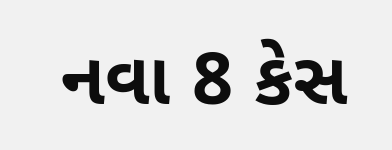નવા 8 કેસ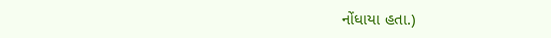નોંધાયા હતા.)